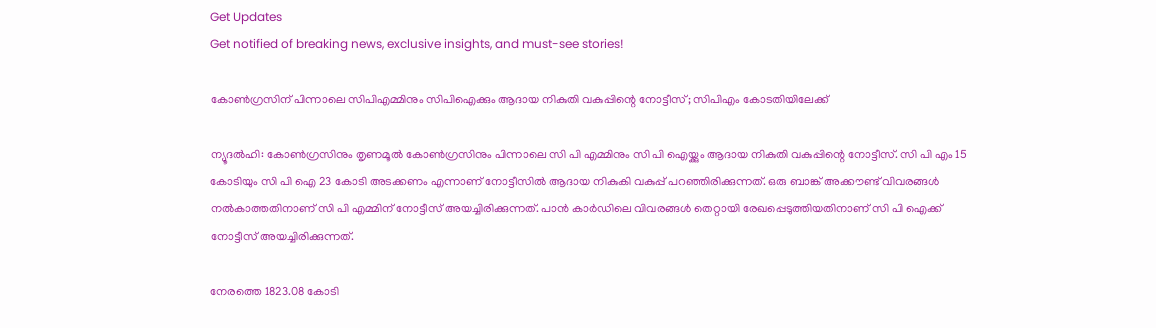Get Updates
Get notified of breaking news, exclusive insights, and must-see stories!

കോണ്‍ഗ്രസിന് പിന്നാലെ സിപിഎമ്മിനും സിപിഐക്കും ആദായ നികുതി വകുപ്പിന്റെ നോട്ടീസ്; സിപിഎം കോടതിയിലേക്ക്

ന്യൂദല്‍ഹി: കോണ്‍ഗ്രസിനും തൃണമൂല്‍ കോണ്‍ഗ്രസിനും പിന്നാലെ സി പി എമ്മിനും സി പി ഐയ്ക്കും ആദായ നികുതി വകുപ്പിന്റെ നോട്ടീസ്. സി പി എം 15 കോടിയും സി പി ഐ 23 കോടി അടക്കണം എന്നാണ് നോട്ടീസില്‍ ആദായ നികുകി വകുപ്പ് പറഞ്ഞിരിക്കുന്നത്. ഒരു ബാങ്ക് അക്കൗണ്ട് വിവരങ്ങള്‍ നല്‍കാത്തതിനാണ് സി പി എമ്മിന് നോട്ടീസ് അയച്ചിരിക്കുന്നത്. പാന്‍ കാര്‍ഡിലെ വിവരങ്ങള്‍ തെറ്റായി രേഖപ്പെടുത്തിയതിനാണ് സി പി ഐക്ക് നോട്ടീസ് അയച്ചിരിക്കുന്നത്.

നേരത്തെ 1823.08 കോടി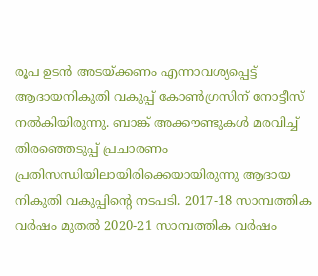രൂപ ഉടന്‍ അടയ്ക്കണം എന്നാവശ്യപ്പെട്ട് ആദായനികുതി വകുപ്പ് കോണ്‍ഗ്രസിന് നോട്ടീസ് നല്‍കിയിരുന്നു. ബാങ്ക് അക്കൗണ്ടുകള്‍ മരവിച്ച് തിരഞ്ഞെടുപ്പ് പ്രചാരണം പ്രതിസന്ധിയിലായിരിക്കെയായിരുന്നു ആദായ നികുതി വകുപ്പിന്റെ നടപടി. 2017-18 സാമ്പത്തിക വര്‍ഷം മുതല്‍ 2020-21 സാമ്പത്തിക വര്‍ഷം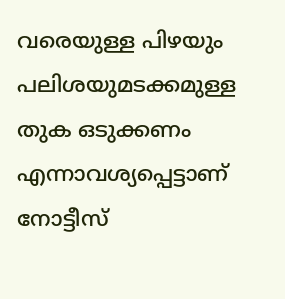വരെയുള്ള പിഴയും പലിശയുമടക്കമുള്ള തുക ഒടുക്കണം എന്നാവശ്യപ്പെട്ടാണ് നോട്ടീസ്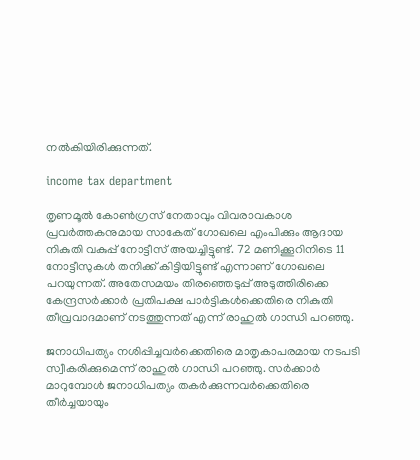നല്‍കിയിരിക്കുന്നത്.

income tax department

തൃണമൂല്‍ കോണ്‍ഗ്രസ് നേതാവും വിവരാവകാശ പ്രവര്‍ത്തകനുമായ സാകേത് ഗോഖലെ എംപിക്കും ആദായ നികുതി വകുപ്പ് നോട്ടീസ് അയച്ചിട്ടുണ്ട്. 72 മണിക്കൂറിനിടെ 11 നോട്ടീസുകള്‍ തനിക്ക് കിട്ടിയിട്ടുണ്ട് എന്നാണ് ഗോഖലെ പറയുന്നത്. അതേസമയം തിരഞ്ഞെടുപ്പ് അടുത്തിരിക്കെ കേന്ദ്രസര്‍ക്കാര്‍ പ്രതിപക്ഷ പാര്‍ട്ടികള്‍ക്കെതിരെ നികുതി തീവ്രവാദമാണ് നടത്തുന്നത് എന്ന് രാഹുല്‍ ഗാന്ധി പറഞ്ഞു.

ജനാധിപത്യം നശിപ്പിച്ചവര്‍ക്കെതിരെ മാതൃകാപരമായ നടപടി സ്വീകരിക്കുമെന്ന് രാഹുല്‍ ഗാന്ധി പറഞ്ഞു. സര്‍ക്കാര്‍ മാറുമ്പോള്‍ ജനാധിപത്യം തകര്‍ക്കുന്നവര്‍ക്കെതിരെ തീര്‍ച്ചയായും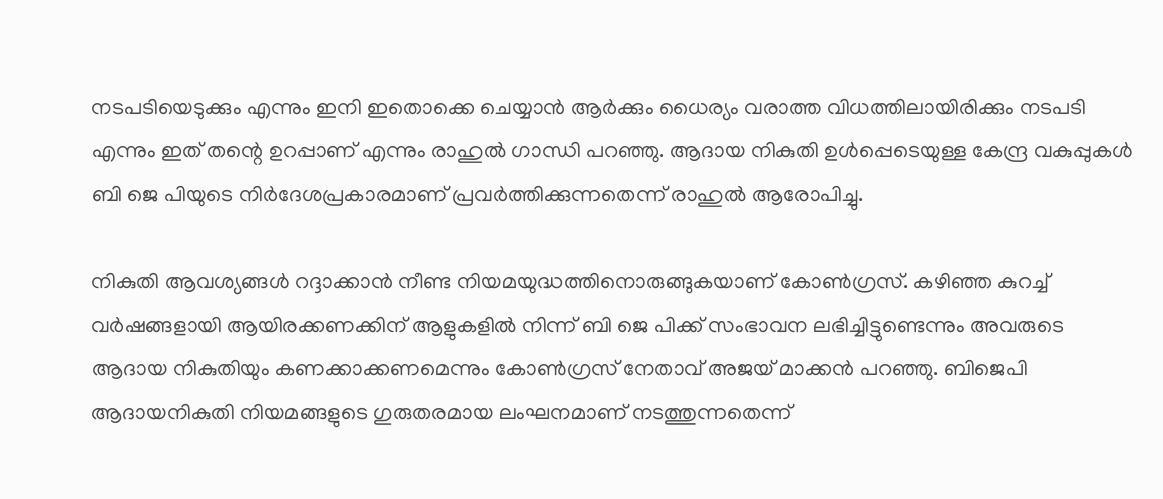നടപടിയെടുക്കും എന്നും ഇനി ഇതൊക്കെ ചെയ്യാന്‍ ആര്‍ക്കും ധൈര്യം വരാത്ത വിധത്തിലായിരിക്കും നടപടി എന്നും ഇത് തന്റെ ഉറപ്പാണ് എന്നും രാഹുല്‍ ഗാന്ധി പറഞ്ഞു. ആദായ നികുതി ഉള്‍പ്പെടെയുള്ള കേന്ദ്ര വകുപ്പുകള്‍ ബി ജെ പിയുടെ നിര്‍ദേശപ്രകാരമാണ് പ്രവര്‍ത്തിക്കുന്നതെന്ന് രാഹുല്‍ ആരോപിച്ചു.

നികുതി ആവശ്യങ്ങള്‍ റദ്ദാക്കാന്‍ നീണ്ട നിയമയുദ്ധത്തിനൊരുങ്ങുകയാണ് കോണ്‍ഗ്രസ്. കഴിഞ്ഞ കുറച്ച് വര്‍ഷങ്ങളായി ആയിരക്കണക്കിന് ആളുകളില്‍ നിന്ന് ബി ജെ പിക്ക് സംഭാവന ലഭിച്ചിട്ടുണ്ടെന്നും അവരുടെ ആദായ നികുതിയും കണക്കാക്കണമെന്നും കോണ്‍ഗ്രസ് നേതാവ് അജയ് മാക്കന്‍ പറഞ്ഞു. ബിജെപി ആദായനികുതി നിയമങ്ങളുടെ ഗുരുതരമായ ലംഘനമാണ് നടത്തുന്നതെന്ന്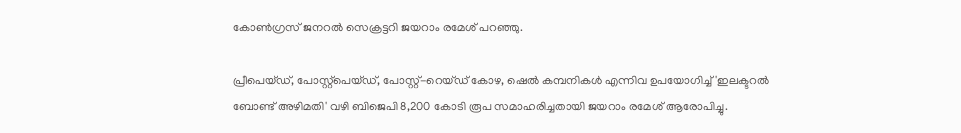കോണ്‍ഗ്രസ് ജനറല്‍ സെക്രട്ടറി ജയറാം രമേശ് പറഞ്ഞു.

പ്രീപെയ്ഡ്, പോസ്റ്റ്പെയ്ഡ്, പോസ്റ്റ്-റെയ്ഡ് കോഴ, ഷെല്‍ കമ്പനികള്‍ എന്നിവ ഉപയോഗിച്ച് 'ഇലക്ടറല്‍ ബോണ്ട് അഴിമതി' വഴി ബിജെപി 8,200 കോടി രൂപ സമാഹരിച്ചതായി ജയറാം രമേശ് ആരോപിച്ചു.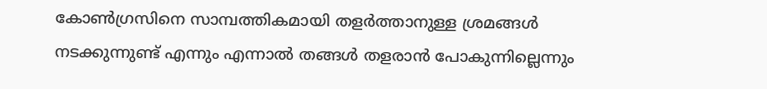കോണ്‍ഗ്രസിനെ സാമ്പത്തികമായി തളര്‍ത്താനുള്ള ശ്രമങ്ങള്‍ നടക്കുന്നുണ്ട് എന്നും എന്നാല്‍ തങ്ങള്‍ തളരാന്‍ പോകുന്നില്ലെന്നും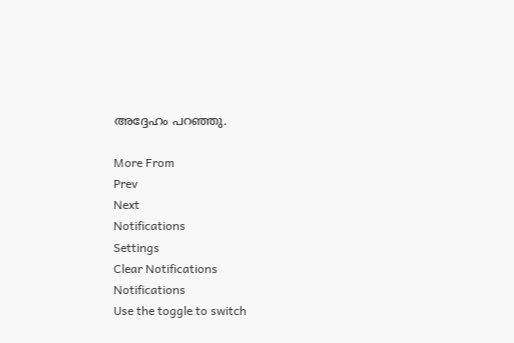അദ്ദേഹം പറഞ്ഞു.

More From
Prev
Next
Notifications
Settings
Clear Notifications
Notifications
Use the toggle to switch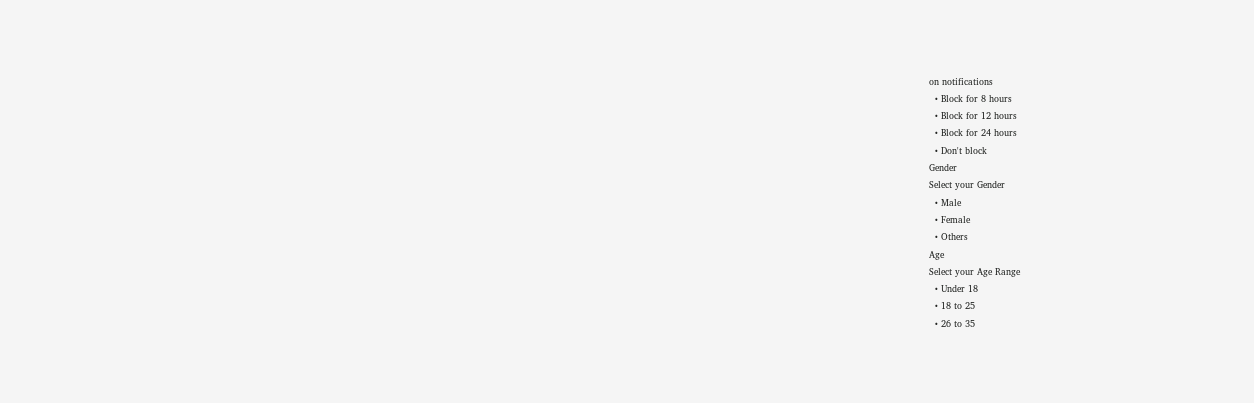on notifications
  • Block for 8 hours
  • Block for 12 hours
  • Block for 24 hours
  • Don't block
Gender
Select your Gender
  • Male
  • Female
  • Others
Age
Select your Age Range
  • Under 18
  • 18 to 25
  • 26 to 35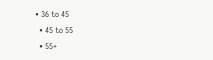• 36 to 45
  • 45 to 55
  • 55+